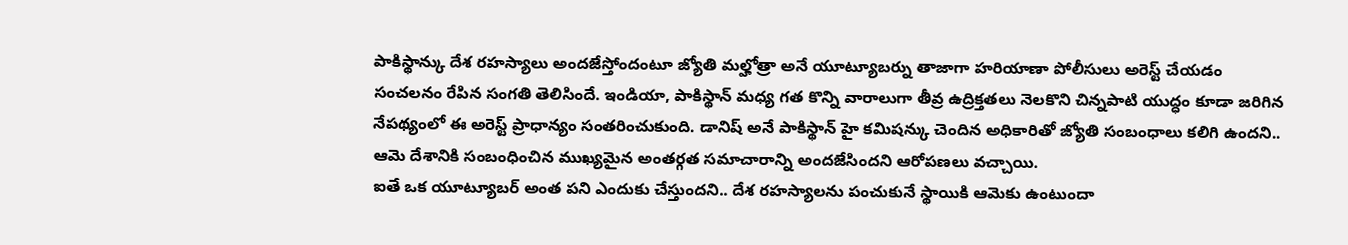పాకిస్థాన్కు దేశ రహస్యాలు అందజేస్తోందంటూ జ్యోతి మల్హోత్రా అనే యూట్యూబర్ను తాజాగా హరియాణా పోలీసులు అరెస్ట్ చేయడం సంచలనం రేపిన సంగతి తెలిసిందే. ఇండియా, పాకిస్థాన్ మధ్య గత కొన్ని వారాలుగా తీవ్ర ఉద్రిక్తతలు నెలకొని చిన్నపాటి యుద్ధం కూడా జరిగిన నేపథ్యంలో ఈ అరెస్ట్ ప్రాధాన్యం సంతరించుకుంది. డానిష్ అనే పాకిస్థాన్ హై కమిషన్కు చెందిన అధికారితో జ్యోతి సంబంధాలు కలిగి ఉందని.. ఆమె దేశానికి సంబంధించిన ముఖ్యమైన అంతర్గత సమాచారాన్ని అందజేసిందని ఆరోపణలు వచ్చాయి.
ఐతే ఒక యూట్యూబర్ అంత పని ఎందుకు చేస్తుందని.. దేశ రహస్యాలను పంచుకునే స్థాయికి ఆమెకు ఉంటుందా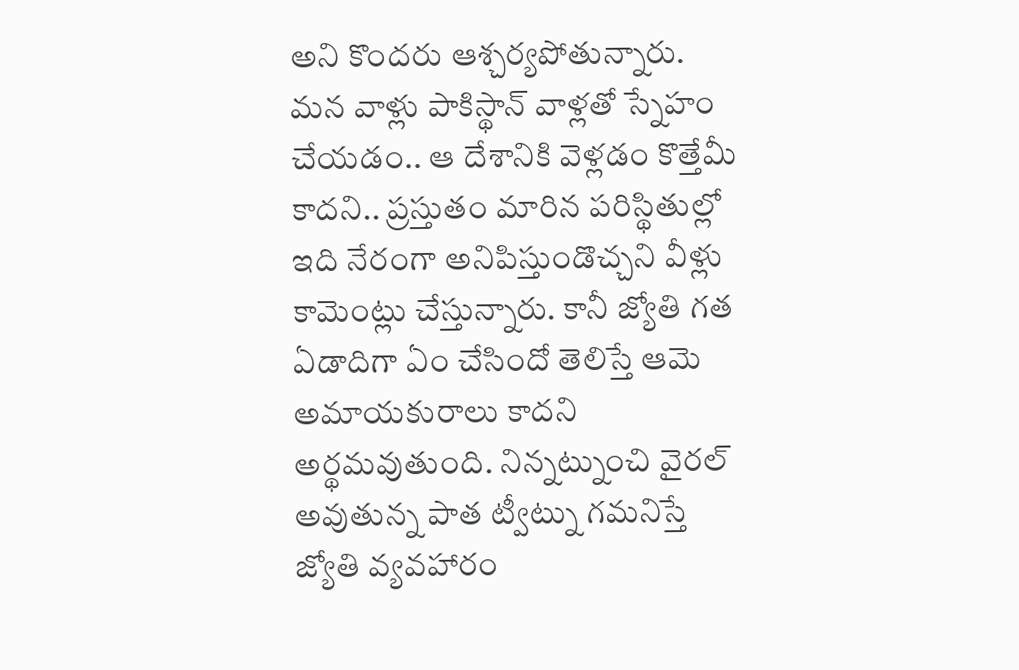అని కొందరు ఆశ్చర్యపోతున్నారు. మన వాళ్లు పాకిస్థాన్ వాళ్లతో స్నేహం చేయడం.. ఆ దేశానికి వెళ్లడం కొత్తేమీ కాదని.. ప్రస్తుతం మారిన పరిస్థితుల్లో ఇది నేరంగా అనిపిస్తుండొచ్చని వీళ్లు కామెంట్లు చేస్తున్నారు. కానీ జ్యోతి గత ఏడాదిగా ఏం చేసిందో తెలిస్తే ఆమె అమాయకురాలు కాదని అర్థమవుతుంది. నిన్నట్నుంచి వైరల్ అవుతున్న పాత ట్వీట్ను గమనిస్తే జ్యోతి వ్యవహారం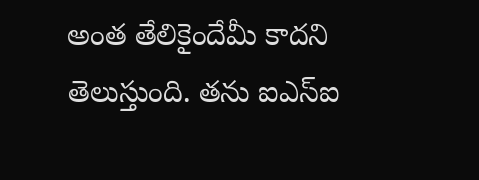అంత తేలికైందేమీ కాదని తెలుస్తుంది. తను ఐఎస్ఐ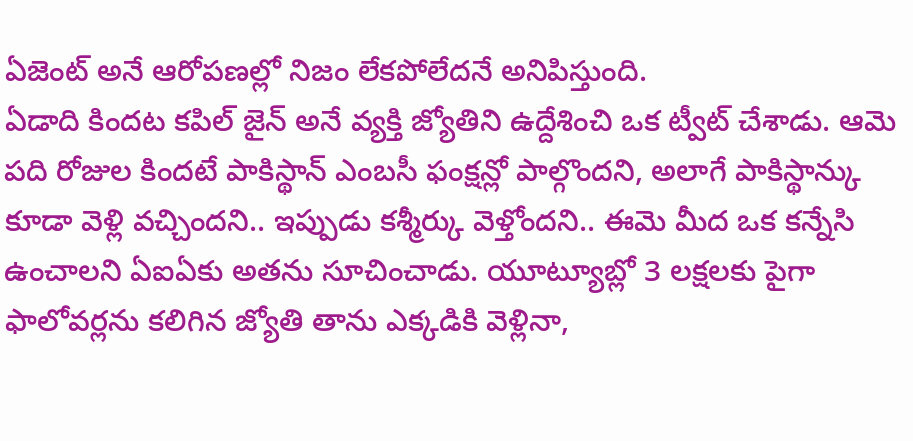ఏజెంట్ అనే ఆరోపణల్లో నిజం లేకపోలేదనే అనిపిస్తుంది.
ఏడాది కిందట కపిల్ జైన్ అనే వ్యక్తి జ్యోతిని ఉద్దేశించి ఒక ట్వీట్ చేశాడు. ఆమె పది రోజుల కిందటే పాకిస్థాన్ ఎంబసీ ఫంక్షన్లో పాల్గొందని, అలాగే పాకిస్థాన్కు కూడా వెళ్లి వచ్చిందని.. ఇప్పుడు కశ్మీర్కు వెళ్తోందని.. ఈమె మీద ఒక కన్నేసి ఉంచాలని ఏఐఏకు అతను సూచించాడు. యూట్యూబ్లో 3 లక్షలకు పైగా ఫాలోవర్లను కలిగిన జ్యోతి తాను ఎక్కడికి వెళ్లినా,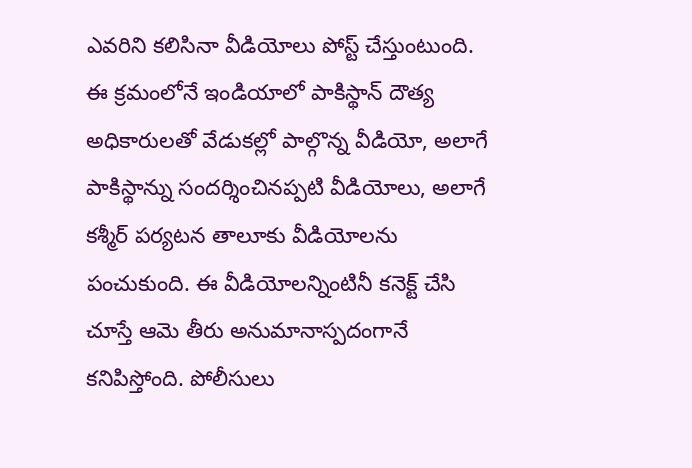ఎవరిని కలిసినా వీడియోలు పోస్ట్ చేస్తుంటుంది. ఈ క్రమంలోనే ఇండియాలో పాకిస్థాన్ దౌత్య అధికారులతో వేడుకల్లో పాల్గొన్న వీడియో, అలాగే పాకిస్థాన్ను సందర్శించినప్పటి వీడియోలు, అలాగే కశ్మీర్ పర్యటన తాలూకు వీడియోలను పంచుకుంది. ఈ వీడియోలన్నింటినీ కనెక్ట్ చేసి చూస్తే ఆమె తీరు అనుమానాస్పదంగానే కనిపిస్తోంది. పోలీసులు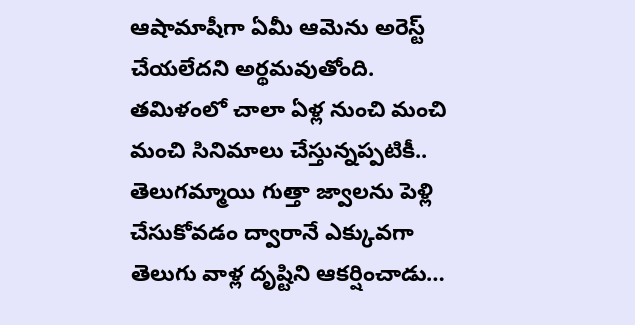ఆషామాషీగా ఏమీ ఆమెను అరెస్ట్ చేయలేదని అర్థమవుతోంది.
తమిళంలో చాలా ఏళ్ల నుంచి మంచి మంచి సినిమాలు చేస్తున్నప్పటికీ.. తెలుగమ్మాయి గుత్తా జ్వాలను పెళ్లి చేసుకోవడం ద్వారానే ఎక్కువగా తెలుగు వాళ్ల దృష్టిని ఆకర్షించాడు…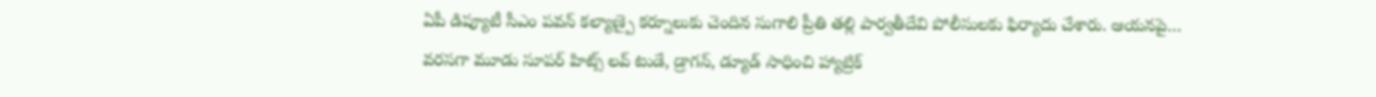ఏపీ డిప్యూటీ సీఎం పవన్ కల్యాణ్పై కర్నూలుకు చెందిన సుగాలి ప్రీతి తల్లి పార్వతీదేవి పోలీసులకు ఫిర్యాదు చేశారు. ఆయనపై…
వరసగా మూడు సూపర్ హిట్స్ లవ్ టుడే, డ్రాగన్, డ్యూడ్ సాధించి హ్యాట్రిక్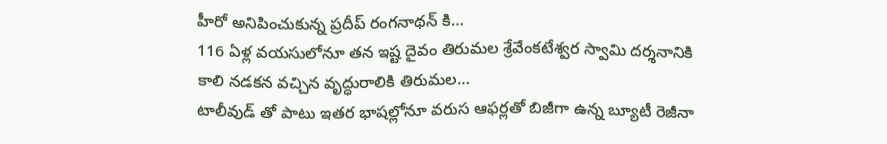హీరో అనిపించుకున్న ప్రదీప్ రంగనాథన్ కి…
116 ఏళ్ల వయసులోనూ తన ఇష్ట దైవం తిరుమల శ్రేవేంకటేశ్వర స్వామి దర్శనానికి కాలి నడకన వచ్చిన వృద్ధురాలికి తిరుమల…
టాలీవుడ్ తో పాటు ఇతర భాషల్లోనూ వరుస ఆఫర్లతో బిజీగా ఉన్న బ్యూటీ రెజీనా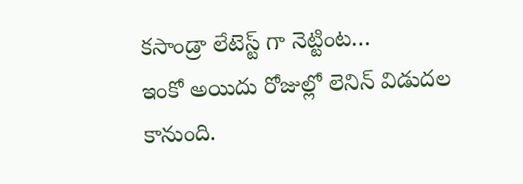కసాండ్రా లేటెస్ట్ గా నెట్టింట…
ఇంకో అయిదు రోజుల్లో లెనిన్ విడుదల కానుంది.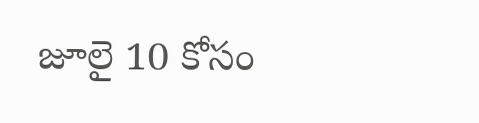జూలై 10 కోసం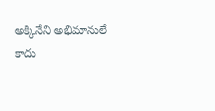అక్కినేని అభిమానులే కాదు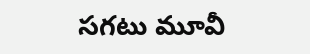సగటు మూవీ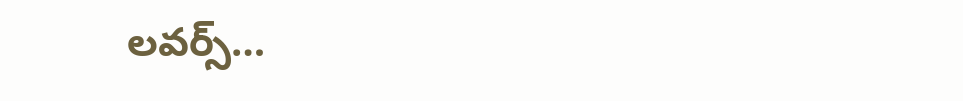లవర్స్…